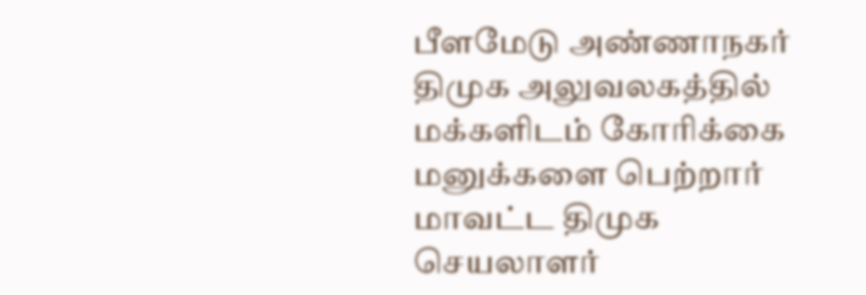பீளமேடு அண்ணாநகர் திமுக அலுவலகத்தில் மக்களிடம் கோரிக்கை மனுக்களை பெற்றார் மாவட்ட திமுக செயலாளர்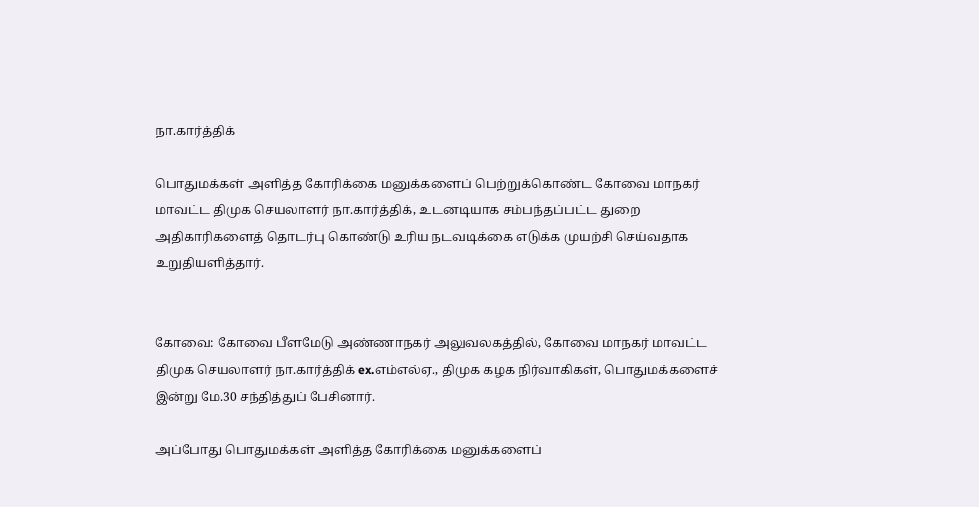நா.கார்த்திக்

பொதுமக்கள் அளித்த கோரிக்கை மனுக்களைப் பெற்றுக்கொண்ட கோவை மாநகர் மாவட்ட திமுக செயலாளர் நா.கார்த்திக், உடனடியாக சம்பந்தப்பட்ட துறை அதிகாரிகளைத் தொடர்பு கொண்டு உரிய நடவடிக்கை எடுக்க முயற்சி செய்வதாக உறுதியளித்தார்.


கோவை: கோவை பீளமேடு அண்ணாநகர் அலுவலகத்தில், கோவை மாநகர் மாவட்ட திமுக செயலாளர் நா.கார்த்திக்‌ ex.எம்எல்ஏ., திமுக கழக நிர்வாகிகள், பொதுமக்களைச் இன்று மே.30 சந்தித்துப் பேசினார்.

அப்போது பொதுமக்கள் அளித்த கோரிக்கை மனுக்களைப்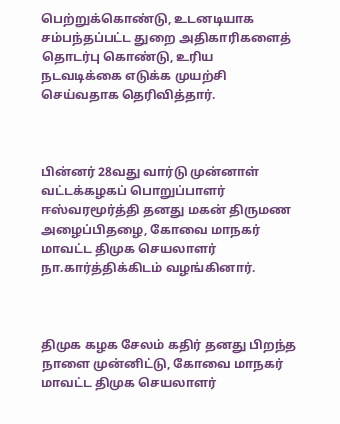பெற்றுக்கொண்டு, உடனடியாக சம்பந்தப்பட்ட துறை அதிகாரிகளைத் தொடர்பு கொண்டு, உரிய நடவடிக்கை எடுக்க முயற்சி செய்வதாக தெரிவித்தார்.



பின்னர் 28வது வார்டு முன்னாள் வட்டக்கழகப் பொறுப்பாளர் ஈஸ்வரமூர்த்தி தனது மகன் திருமண அழைப்பிதழை, கோவை மாநகர் மாவட்ட திமுக செயலாளர் நா.கார்த்திக்கிடம் வழங்கினார்.



திமுக கழக சேலம் கதிர் தனது பிறந்த நாளை முன்னிட்டு, கோவை மாநகர் மாவட்ட திமுக செயலாளர்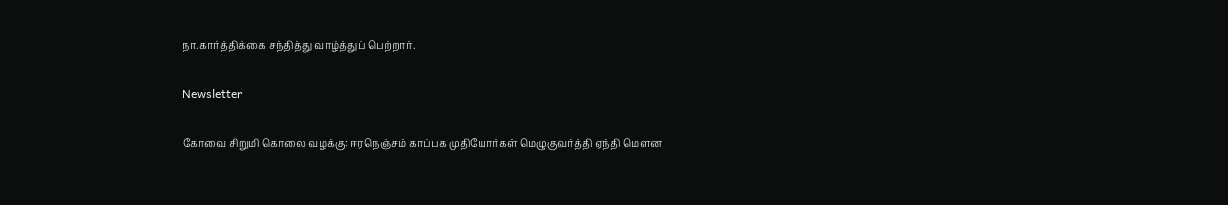நா.கார்த்திக்‌கை சந்தித்து வாழ்த்துப் பெற்றார்.

Newsletter

கோவை சிறுமி கொலை வழக்கு: ஈரநெஞ்சம் காப்பக முதியோர்கள் மெழுகுவர்த்தி ஏந்தி மௌன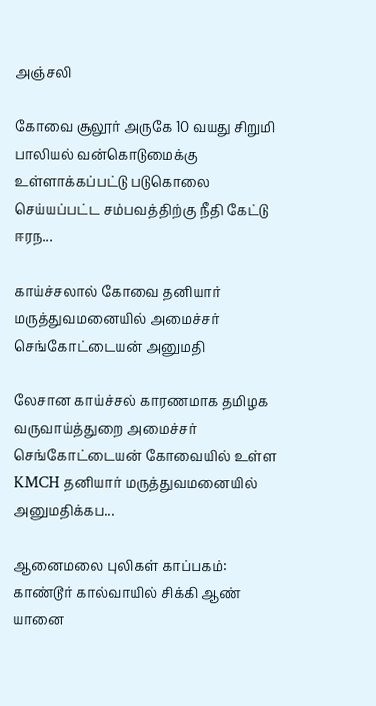அஞ்சலி

கோவை சூலூர் அருகே 10 வயது சிறுமி பாலியல் வன்கொடுமைக்கு உள்ளாக்கப்பட்டு படுகொலை செய்யப்பட்ட சம்பவத்திற்கு நீதி கேட்டு ஈரந...

காய்ச்சலால் கோவை தனியார் மருத்துவமனையில் அமைச்சர் செங்கோட்டையன் அனுமதி

லேசான காய்ச்சல் காரணமாக தமிழக வருவாய்த்துறை அமைச்சர் செங்கோட்டையன் கோவையில் உள்ள KMCH தனியார் மருத்துவமனையில் அனுமதிக்கப...

ஆனைமலை புலிகள் காப்பகம்: காண்டூர் கால்வாயில் சிக்கி ஆண் யானை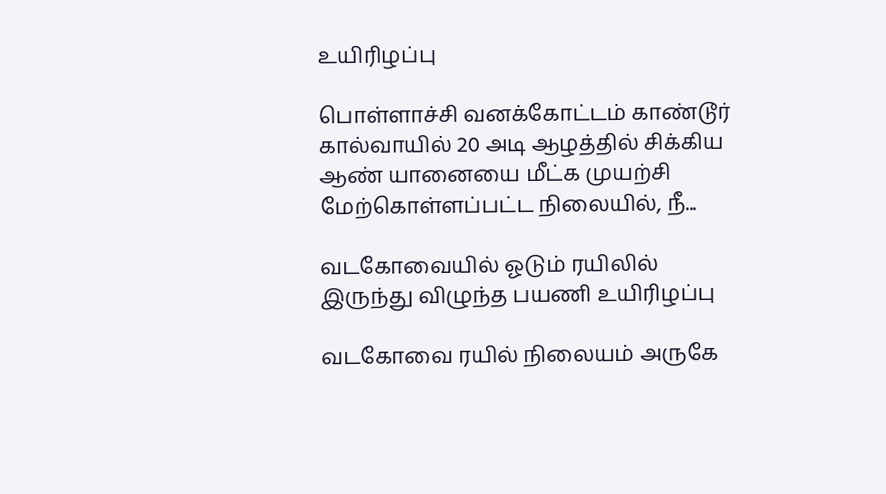உயிரிழப்பு

பொள்ளாச்சி வனக்கோட்டம் காண்டூர் கால்வாயில் 20 அடி ஆழத்தில் சிக்கிய ஆண் யானையை மீட்க முயற்சி மேற்கொள்ளப்பட்ட நிலையில், நீ...

வடகோவையில் ஓடும் ரயிலில் இருந்து விழுந்த பயணி உயிரிழப்பு

வடகோவை ரயில் நிலையம் அருகே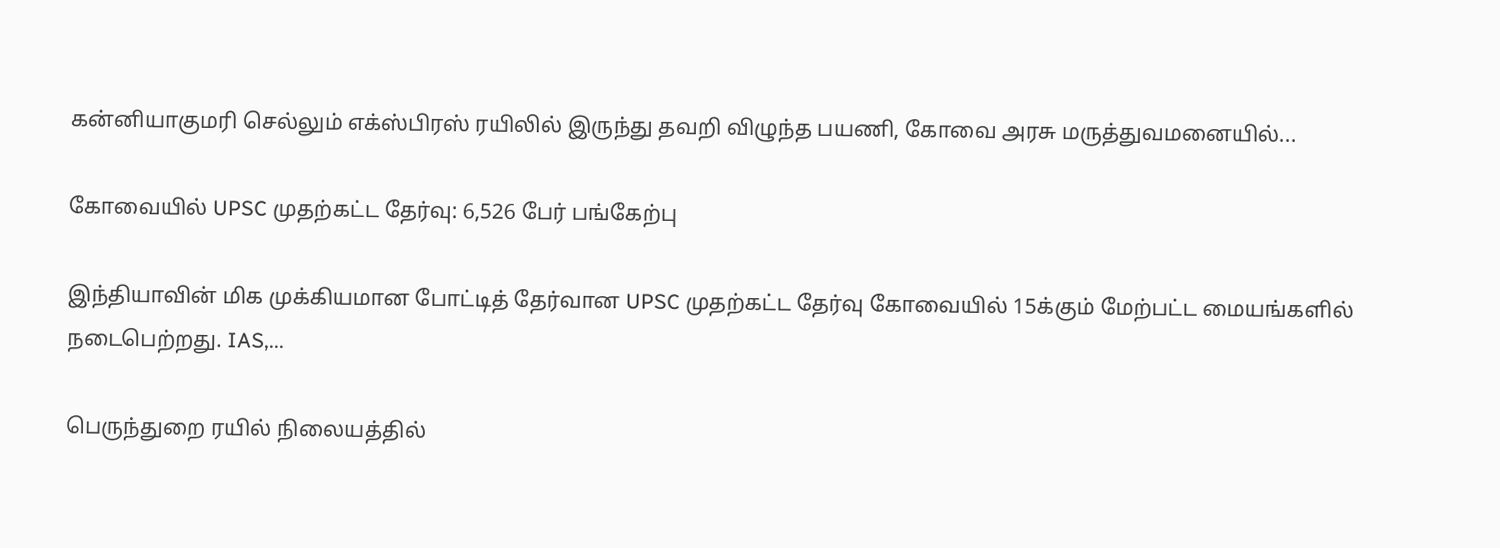கன்னியாகுமரி செல்லும் எக்ஸ்பிரஸ் ரயிலில் இருந்து தவறி விழுந்த பயணி, கோவை அரசு மருத்துவமனையில்...

கோவையில் UPSC முதற்கட்ட தேர்வு: 6,526 பேர் பங்கேற்பு

இந்தியாவின் மிக முக்கியமான போட்டித் தேர்வான UPSC முதற்கட்ட தேர்வு கோவையில் 15க்கும் மேற்பட்ட மையங்களில் நடைபெற்றது. IAS,...

பெருந்துறை ரயில் நிலையத்தில்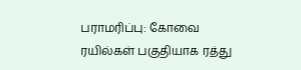பராமரிப்பு: கோவை ரயில்கள் பகுதியாக ரத்து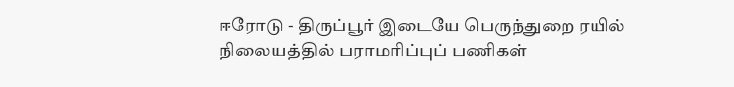ஈரோடு - திருப்பூர் இடையே பெருந்துறை ரயில் நிலையத்தில் பராமரிப்புப் பணிகள்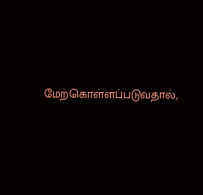மேற்கொள்ளப்படுவதால்,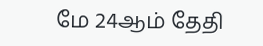மே 24ஆம் தேதி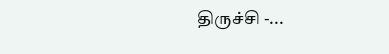திருச்சி -...